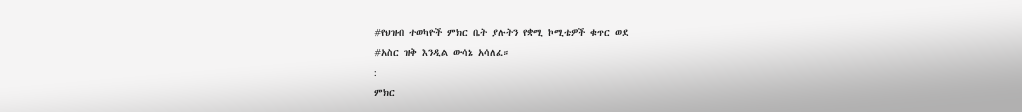#የህዝብ ተወካዮች ምክር ቤት ያሉትን የቋሚ ኮሚቴዎች ቁጥር ወደ
#አስር ዝቅ እንዲል ውሳኔ አሳለፈ።
:
ምክር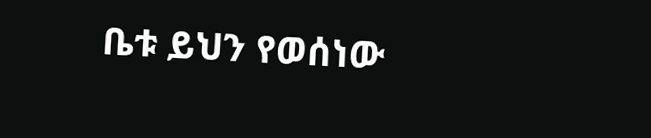ቤቱ ይህን የወሰነው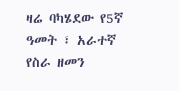ዛሬ ባካሄደው የ5ኛ ዓመት ፣ አራተኛ የስራ ዘመን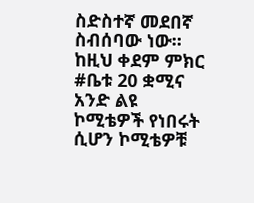ስድስተኛ መደበኛ ስብሰባው ነው።
ከዚህ ቀደም ምክር
#ቤቱ 20 ቋሚና አንድ ልዩ ኮሚቴዎች የነበሩት ሲሆን ኮሚቴዎቹ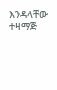እንዳላቸው ተዛማጅ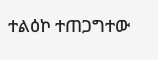ተልዕኮ ተጠጋግተው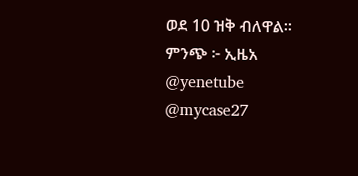ወደ 10 ዝቅ ብለዋል።
ምንጭ ፦ ኢዜአ
@yenetube @mycase27